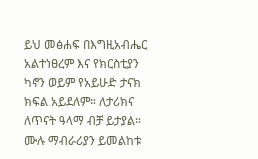ይህ መፅሐፍ በእግዚአብሔር አልተነፀረም እና የክርስቲያን ካኖን ወይም የአይሁድ ታናክ ክፍል አይደለም። ለታሪክና ለጥናት ዓላማ ብቻ ይታያል። ሙሉ ማብራሪያን ይመልከቱ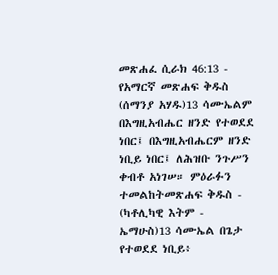መጽሐፈ ሲራክ 46:13 - የአማርኛ መጽሐፍ ቅዱስ (ሰማንያ አሃዱ)13 ሳሙኤልም በእግዚአብሔር ዘንድ የተወደደ ነበር፤ በእግዚአብሔርም ዘንድ ነቢይ ነበር፤ ለሕዝቡ ንጉሥን ቀብቶ አነገሠ። ምዕራፉን ተመልከትመጽሐፍ ቅዱስ - (ካቶሊካዊ እትም - ኤማሁስ)13 ሳሙኤል በጌታ የተወደደ ነቢይ፥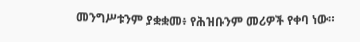መንግሥቱንም ያቋቋመ፥ የሕዝቡንም መሪዎች የቀባ ነው።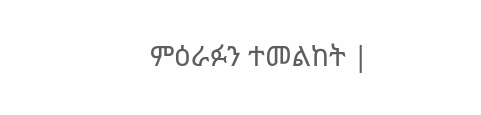ምዕራፉን ተመልከት |